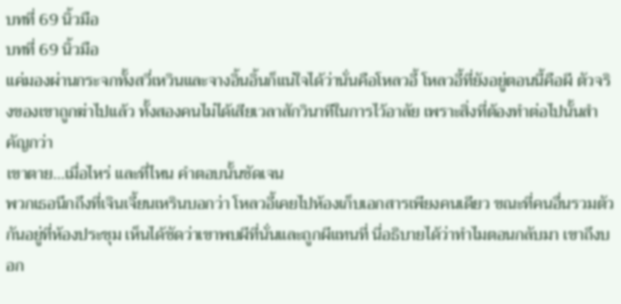บทที่ 69 นิ้วมือ
บทที่ 69 นิ้วมือ
แค่มองผ่านกระจกทั้งสวี่เหวินและจางอิ้นอิ้นก็แน่ใจได้ว่านั่นคือโหลวอี้ โหลวอี้ที่ยังอยู่ตอนนี้คือผี ตัวจริงของเขาถูกฆ่าไปแล้ว ทั้งสองคนไม่ได้เสียเวลาสักวินาทีในการไว้อาลัย เพราะสิ่งที่ต้องทำต่อไปนั้นสำคัญกว่า
เขาตาย…เมื่อไหร่ และที่ไหน คำตอบนั้นชัดเจน
พวกเธอนึกถึงที่เจินเจี้ยนเหรินบอกว่า โหลวอี้เคยไปห้องเก็บเอกสารเพียงคนเดียว ขณะที่คนอื่นรวมตัวกันอยู่ที่ห้องประชุม เห็นได้ชัดว่าเขาพบผีที่นั่นและถูกผีแทนที่ นี่อธิบายได้ว่าทำไมตอนกลับมา เขาถึงบอก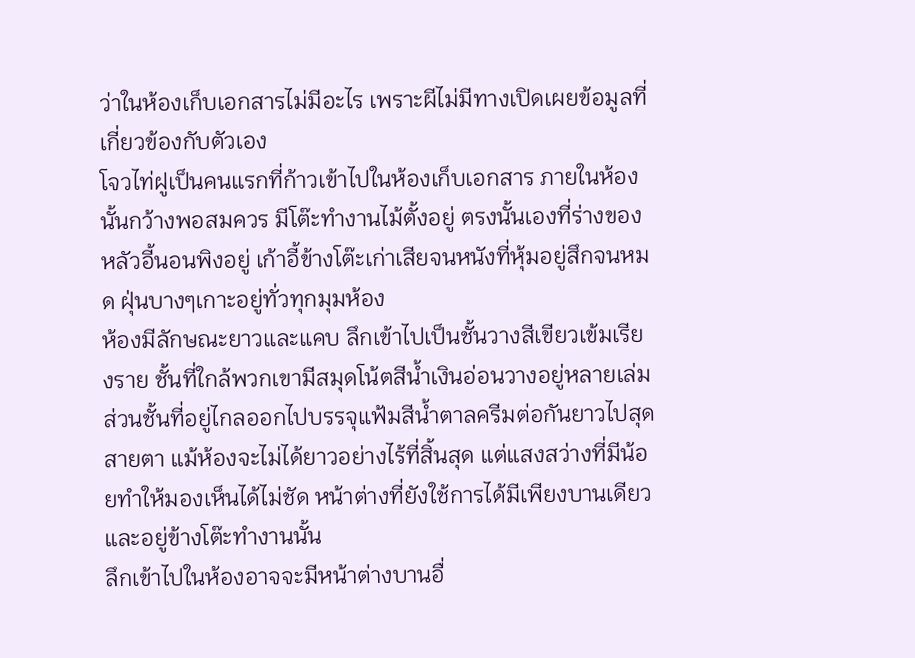ว่าในห้องเก็บเอกสารไม่มีอะไร เพราะผีไม่มีทางเปิดเผยข้อมูลที่เกี่ยวข้องกับตัวเอง
โจวไท่ฝูเป็นคนแรกที่ก้าวเข้าไปในห้องเก็บเอกสาร ภายในห้องนั้นกว้างพอสมควร มีโต๊ะทำงานไม้ตั้งอยู่ ตรงนั้นเองที่ร่างของหลัวอี้นอนพิงอยู่ เก้าอี้ข้างโต๊ะเก่าเสียจนหนังที่หุ้มอยู่สึกจนหมด ฝุ่นบางๆเกาะอยู่ทั่วทุกมุมห้อง
ห้องมีลักษณะยาวและแคบ ลึกเข้าไปเป็นชั้นวางสีเขียวเข้มเรียงราย ชั้นที่ใกล้พวกเขามีสมุดโน้ตสีน้ำเงินอ่อนวางอยู่หลายเล่ม ส่วนชั้นที่อยู่ไกลออกไปบรรจุแฟ้มสีน้ำตาลครีมต่อกันยาวไปสุดสายตา แม้ห้องจะไม่ได้ยาวอย่างไร้ที่สิ้นสุด แต่แสงสว่างที่มีน้อยทำให้มองเห็นได้ไม่ชัด หน้าต่างที่ยังใช้การได้มีเพียงบานเดียว และอยู่ข้างโต๊ะทำงานนั้น
ลึกเข้าไปในห้องอาจจะมีหน้าต่างบานอื่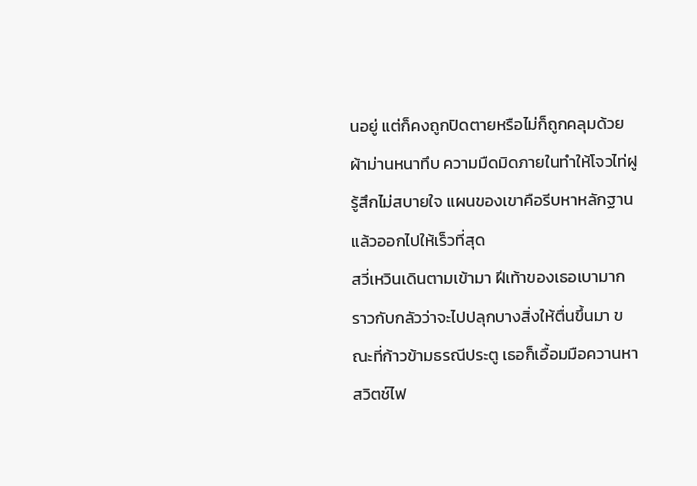นอยู่ แต่ก็คงถูกปิดตายหรือไม่ก็ถูกคลุมด้วยผ้าม่านหนาทึบ ความมืดมิดภายในทำให้โจวไท่ฝูรู้สึกไม่สบายใจ แผนของเขาคือรีบหาหลักฐานแล้วออกไปให้เร็วที่สุด
สวี่เหวินเดินตามเข้ามา ฝีเท้าของเธอเบามาก ราวกับกลัวว่าจะไปปลุกบางสิ่งให้ตื่นขึ้นมา ขณะที่ก้าวข้ามธรณีประตู เธอก็เอื้อมมือควานหาสวิตช์ไฟ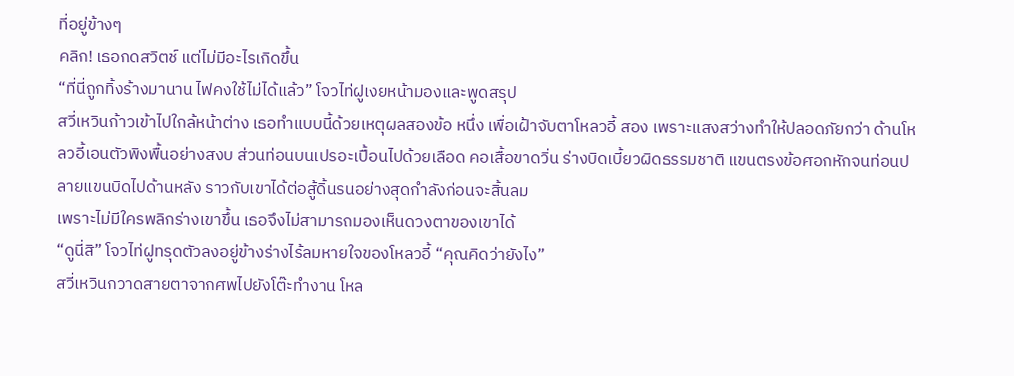ที่อยู่ข้างๆ
คลิก! เธอกดสวิตช์ แต่ไม่มีอะไรเกิดขึ้น
“ที่นี่ถูกทิ้งร้างมานาน ไฟคงใช้ไม่ได้แล้ว” โจวไท่ฝูเงยหน้ามองและพูดสรุป
สวี่เหวินก้าวเข้าไปใกล้หน้าต่าง เธอทำแบบนี้ด้วยเหตุผลสองข้อ หนึ่ง เพื่อเฝ้าจับตาโหลวอี้ สอง เพราะแสงสว่างทำให้ปลอดภัยกว่า ด้านโหลวอี้เอนตัวพิงพื้นอย่างสงบ ส่วนท่อนบนเปรอะเปื้อนไปด้วยเลือด คอเสื้อขาดวิ่น ร่างบิดเบี้ยวผิดธรรมชาติ แขนตรงข้อศอกหักจนท่อนปลายแขนบิดไปด้านหลัง ราวกับเขาได้ต่อสู้ดิ้นรนอย่างสุดกำลังก่อนจะสิ้นลม
เพราะไม่มีใครพลิกร่างเขาขึ้น เธอจึงไม่สามารถมองเห็นดวงตาของเขาได้
“ดูนี่สิ” โจวไท่ฝูทรุดตัวลงอยู่ข้างร่างไร้ลมหายใจของโหลวอี้ “คุณคิดว่ายังไง”
สวี่เหวินกวาดสายตาจากศพไปยังโต๊ะทำงาน โหล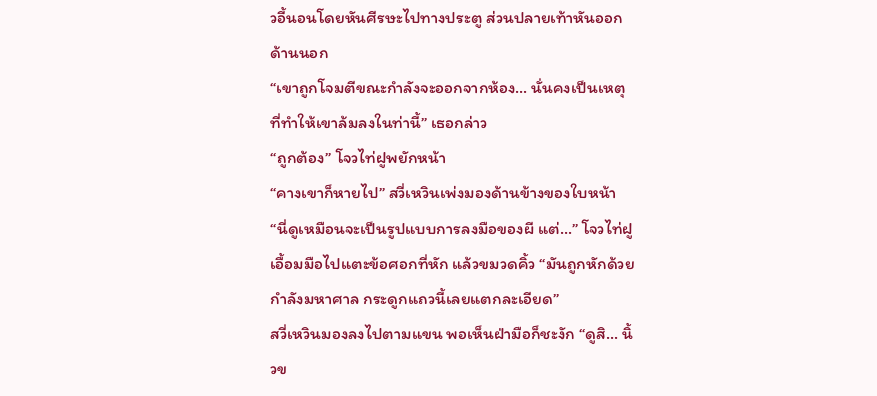วอี้นอนโดยหันศีรษะไปทางประตู ส่วนปลายเท้าหันออกด้านนอก
“เขาถูกโจมตีขณะกำลังจะออกจากห้อง… นั่นคงเป็นเหตุที่ทำให้เขาล้มลงในท่านี้” เธอกล่าว
“ถูกต้อง” โจวไท่ฝูพยักหน้า
“คางเขาก็หายไป” สวี่เหวินเพ่งมองด้านข้างของใบหน้า
“นี่ดูเหมือนจะเป็นรูปแบบการลงมือของผี แต่…” โจวไท่ฝูเอื้อมมือไปแตะข้อศอกที่หัก แล้วขมวดคิ้ว “มันถูกหักด้วยกำลังมหาศาล กระดูกแถวนี้เลยแตกละเอียด”
สวี่เหวินมองลงไปตามแขน พอเห็นฝ่ามือก็ชะงัก “ดูสิ… นิ้วข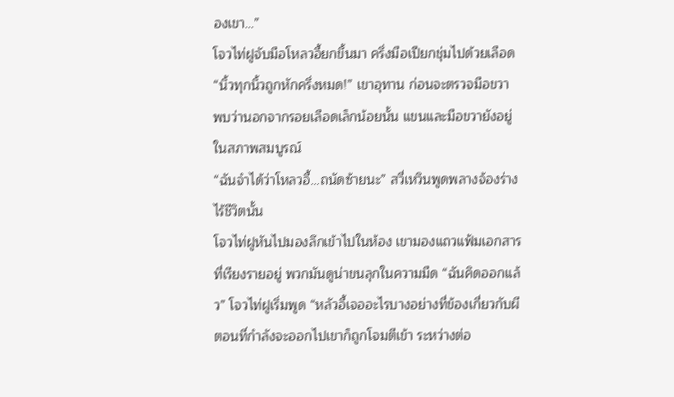องเขา…”
โจวไท่ฝูจับมือโหลวอี้ยกขึ้นมา ครึ่งมือเปียกชุ่มไปด้วยเลือด
“นิ้วทุกนิ้วถูกหักครึ่งหมด!” เขาอุทาน ก่อนจะตรวจมือขวา พบว่านอกจากรอยเลือดเล็กน้อยนั้น แขนและมือขวายังอยู่ในสภาพสมบูรณ์
“ฉันจำได้ว่าโหลวอี้…ถนัดซ้ายนะ” สวี่เหวินพูดพลางจ้องร่างไร้ชีวิตนั้น
โจวไท่ฝูหันไปมองลึกเข้าไปในห้อง เขามองแถวแฟ้มเอกสารที่เรียงรายอยู่ พวกมันดูน่าขนลุกในความมืด “ฉันคิดออกแล้ว” โจวไท่ฝูเริ่มพูด “หลัวอี้เจออะไรบางอย่างที่ข้องเกี่ยวกับผี ตอนที่กำลังจะออกไปเขาก็ถูกโจมตีเข้า ระหว่างต่อ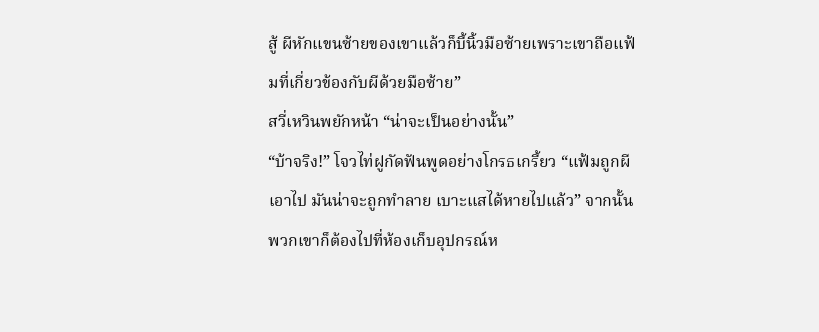สู้ ผีหักแขนซ้ายของเขาแล้วก็บี้นิ้วมือซ้ายเพราะเขาถือแฟ้มที่เกี่ยวข้องกับผีด้วยมือซ้าย”
สวี่เหวินพยักหน้า “น่าจะเป็นอย่างนั้น”
“บ้าจริง!” โจวไท่ฝูกัดฟันพูดอย่างโกรธเกรี้ยว “แฟ้มถูกผีเอาไป มันน่าจะถูกทำลาย เบาะแสได้หายไปแล้ว” จากนั้นพวกเขาก็ต้องไปที่ห้องเก็บอุปกรณ์ห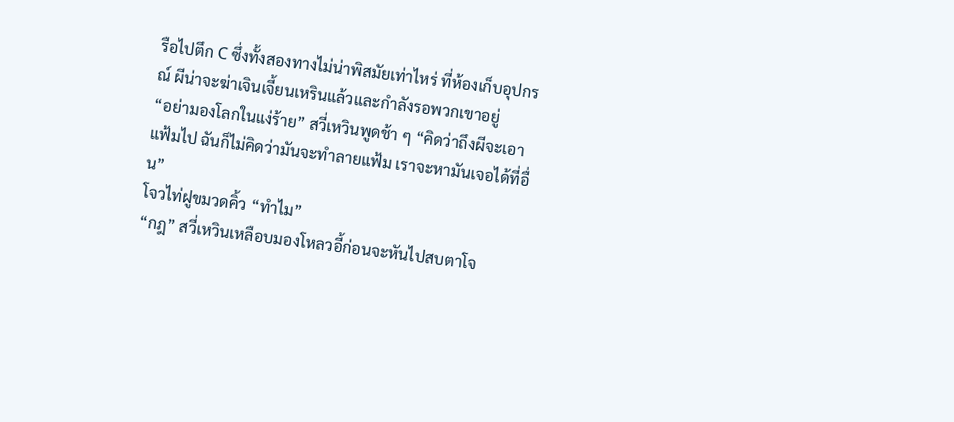รือไปตึก C ซึ่งทั้งสองทางไม่น่าพิสมัยเท่าไหร่ ที่ห้องเก็บอุปกรณ์ ผีน่าจะฆ่าเจินเจี้ยนเหรินแล้วและกำลังรอพวกเขาอยู่
“อย่ามองโลกในแง่ร้าย” สวี่เหวินพูดช้า ๆ “คิดว่าถึงผีจะเอาแฟ้มไป ฉันก็ไม่คิดว่ามันจะทำลายแฟ้ม เราจะหามันเจอได้ที่อื่น”
โจวไท่ฝูขมวดคิ้ว “ทำไม”
“กฎ” สวี่เหวินเหลือบมองโหลวอี้ก่อนจะหันไปสบตาโจ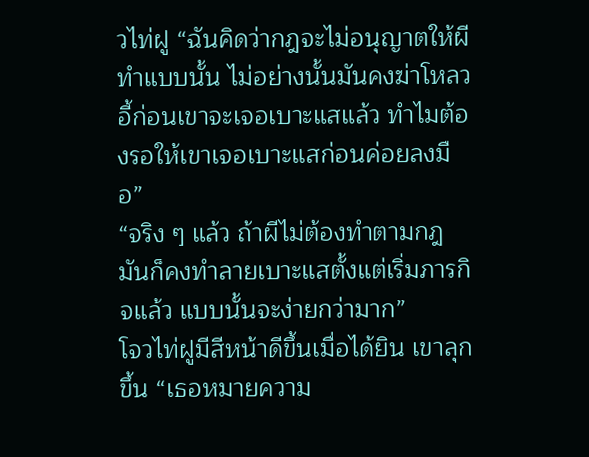วไท่ฝู “ฉันคิดว่ากฎจะไม่อนุญาตให้ผีทำแบบนั้น ไม่อย่างนั้นมันคงฆ่าโหลวอี้ก่อนเขาจะเจอเบาะแสแล้ว ทำไมต้องรอให้เขาเจอเบาะแสก่อนค่อยลงมือ”
“จริง ๆ แล้ว ถ้าผีไม่ต้องทำตามกฎ มันก็คงทำลายเบาะแสตั้งแต่เริ่มภารกิจแล้ว แบบนั้นจะง่ายกว่ามาก”
โจวไท่ฝูมีสีหน้าดีขึ้นเมื่อได้ยิน เขาลุกขึ้น “เธอหมายความ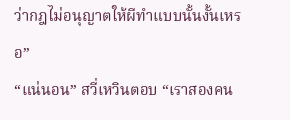ว่ากฎไม่อนุญาตให้ผีทำแบบนั้นงั้นเหรอ”
“แน่นอน” สวี่เหวินตอบ “เราสองคน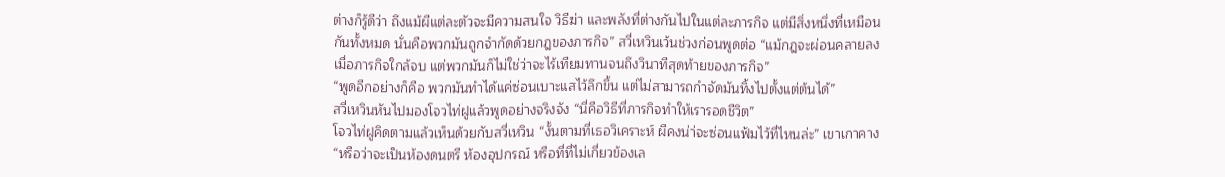ต่างก็รู้ดีว่า ถึงแม้ผีแต่ละตัวจะมีความสนใจ วิธีฆ่า และพลังที่ต่างกันไปในแต่ละภารกิจ แต่มีสิ่งหนึ่งที่เหมือนกันทั้งหมด นั่นคือพวกมันถูกจำกัดด้วยกฎของภารกิจ” สวี่เหวินเว้นช่วงก่อนพูดต่อ “แม้กฎจะผ่อนคลายลงเมื่อภารกิจใกล้จบ แต่พวกมันก็ไม่ใช่ว่าจะไร้เทียมทานจนถึงวินาทีสุดท้ายของภารกิจ”
“พูดอีกอย่างก็คือ พวกมันทำได้แค่ซ่อนเบาะแสไว้ลึกขึ้น แต่ไม่สามารถกำจัดมันทิ้งไปตั้งแต่ต้นได้”
สวี่เหวินหันไปมองโจวไท่ฝูแล้วพูดอย่างจริงจัง “นี่คือวิธีที่ภารกิจทำให้เรารอดชีวิต”
โจวไท่ฝูคิดตามแล้วเห็นด้วยกับสวี่เหวิน “งั้นตามที่เธอวิเคราะห์ ผีคงน่า่จะซ่อนแฟ้มไว้ที่ไหนล่ะ” เขาเกาคาง “หรือว่าจะเป็นห้องดนตรี ห้องอุปกรณ์ หรือที่ที่ไม่เกี่ยวข้องเล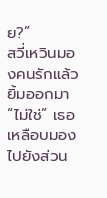ย?”
สวี่เหวินมองคนรักแล้วยิ้มออกมา “ไม่ใช่” เธอเหลือบมองไปยังส่วน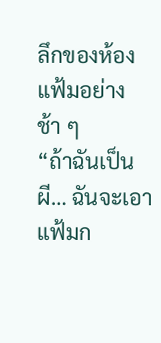ลึกของห้องแฟ้มอย่างช้า ๆ
“ถ้าฉันเป็นผี… ฉันจะเอาแฟ้มก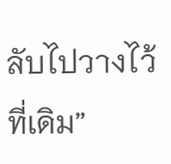ลับไปวางไว้ที่เดิม”